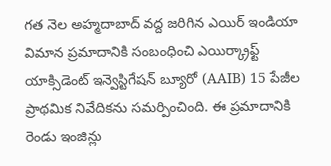గత నెల అహ్మదాబాద్ వద్ద జరిగిన ఎయిర్ ఇండియా విమాన ప్రమాదానికి సంబంధించి ఎయిర్క్రాఫ్ట్ యాక్సిడెంట్ ఇన్వెస్టిగేషన్ బ్యూరో (AAIB) 15 పేజీల ప్రాథమిక నివేదికను సమర్పించింది. ఈ ప్రమాదానికి రెండు ఇంజిన్లు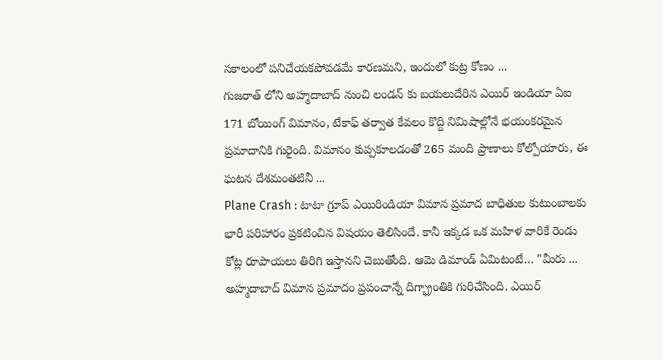సకాలంలో పనిచేయకపోవడమే కారణమని, ఇందులో కుట్ర కోణం ...
గుజరాత్ లోని అహ్మదాబాద్ నుంచి లండన్ కు బయలుదేరిన ఎయిర్ ఇండియా ఏఐ 171 బోయింగ్ విమానం, టేకాఫ్ తర్వాత కేవలం కొద్ది నిమిషాల్లోనే భయంకరమైన ప్రమాదానికి గురైంది. విమానం కుప్పకూలడంతో 265 మంది ప్రాణాలు కోల్పోయారు, ఈ ఘటన దేశమంతటినీ ...
Plane Crash : టాటా గ్రూప్ ఎయిరిండియా విమాన ప్రమాద బాధితుల కుటుంబాలకు భారీ పరిహారం ప్రకటించిన విషయం తెలిసిందే. కానీ ఇక్కడ ఒక మహిళ వారికే రెండు కోట్ల రూపాయలు తిరిగి ఇస్తానని చెబుతోంది. ఆమె డిమాండ్ ఏమిటంటే… "మీరు ...
అహ్మదాబాద్ విమాన ప్రమాదం ప్రపంచాన్నే దిగ్భ్రాంతికి గురిచేసింది. ఎయిర్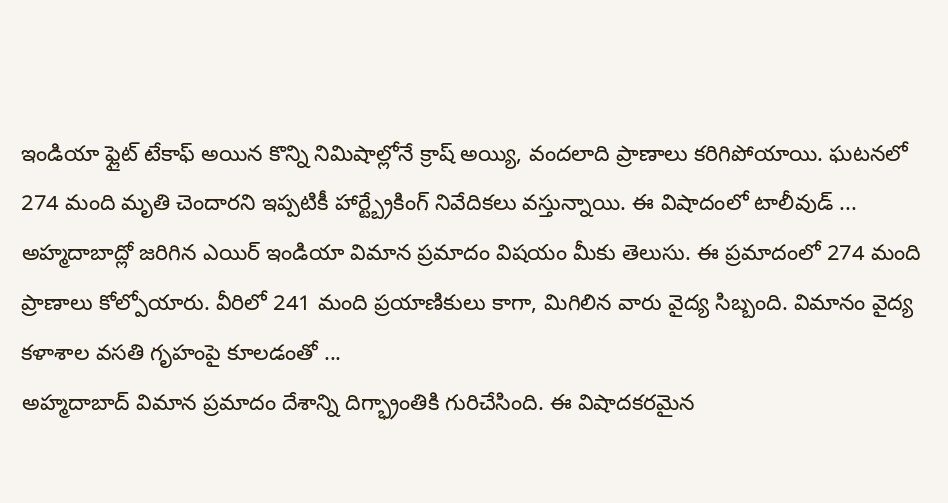ఇండియా ఫ్లైట్ టేకాఫ్ అయిన కొన్ని నిమిషాల్లోనే క్రాష్ అయ్యి, వందలాది ప్రాణాలు కరిగిపోయాయి. ఘటనలో 274 మంది మృతి చెందారని ఇప్పటికీ హార్ట్బ్రేకింగ్ నివేదికలు వస్తున్నాయి. ఈ విషాదంలో టాలీవుడ్ ...
అహ్మదాబాద్లో జరిగిన ఎయిర్ ఇండియా విమాన ప్రమాదం విషయం మీకు తెలుసు. ఈ ప్రమాదంలో 274 మంది ప్రాణాలు కోల్పోయారు. వీరిలో 241 మంది ప్రయాణికులు కాగా, మిగిలిన వారు వైద్య సిబ్బంది. విమానం వైద్య కళాశాల వసతి గృహంపై కూలడంతో ...
అహ్మదాబాద్ విమాన ప్రమాదం దేశాన్ని దిగ్భ్రాంతికి గురిచేసింది. ఈ విషాదకరమైన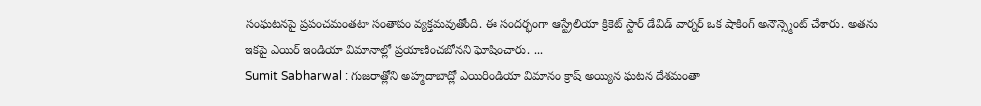సంఘటనపై ప్రపంచమంతటా సంతాపం వ్యక్తమవుతోంది. ఈ సందర్భంగా ఆస్ట్రేలియా క్రికెట్ స్టార్ డేవిడ్ వార్నర్ ఒక షాకింగ్ అనౌన్స్మెంట్ చేశారు. అతను ఇకపై ఎయిర్ ఇండియా విమానాల్లో ప్రయాణించబోనని ఘోషించారు. ...
Sumit Sabharwal : గుజరాత్లోని అహ్మదాబాద్లో ఎయిరిండియా విమానం క్రాష్ అయ్యిన ఘటన దేశమంతా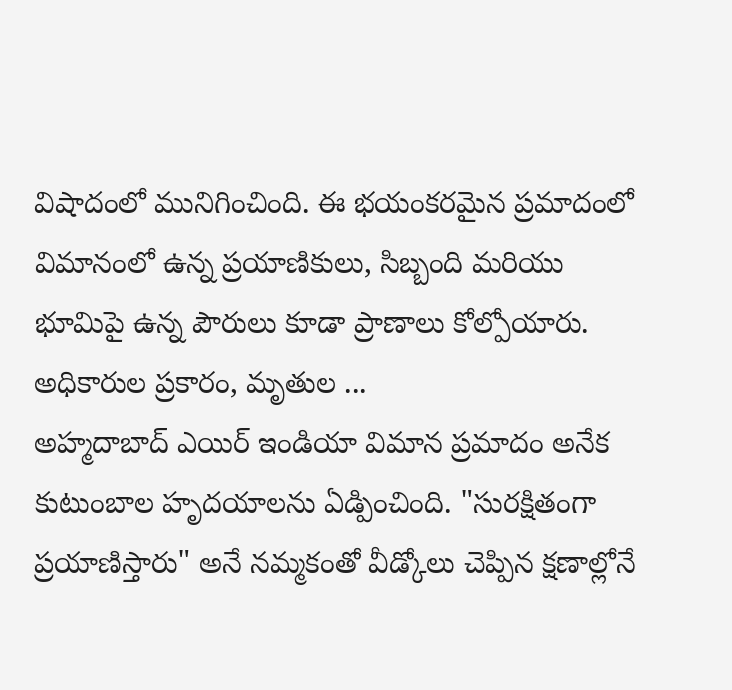విషాదంలో మునిగించింది. ఈ భయంకరమైన ప్రమాదంలో విమానంలో ఉన్న ప్రయాణికులు, సిబ్బంది మరియు భూమిపై ఉన్న పౌరులు కూడా ప్రాణాలు కోల్పోయారు. అధికారుల ప్రకారం, మృతుల ...
అహ్మదాబాద్ ఎయిర్ ఇండియా విమాన ప్రమాదం అనేక కుటుంబాల హృదయాలను ఏడ్పించింది. "సురక్షితంగా ప్రయాణిస్తారు" అనే నమ్మకంతో వీడ్కోలు చెప్పిన క్షణాల్లోనే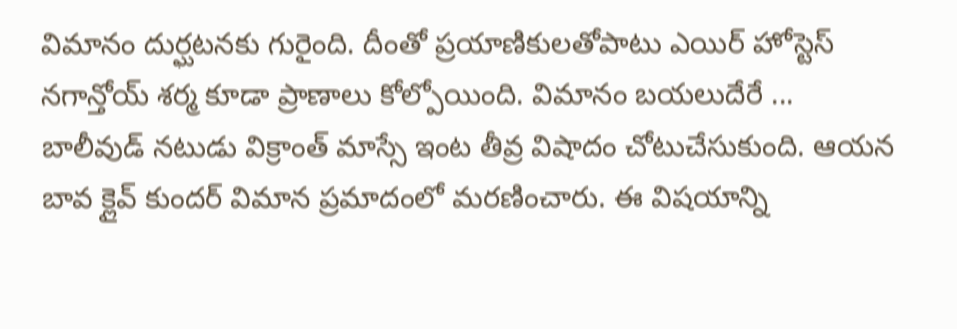విమానం దుర్ఘటనకు గురైంది. దీంతో ప్రయాణికులతోపాటు ఎయిర్ హోస్టెస్ నగాన్తోయ్ శర్మ కూడా ప్రాణాలు కోల్పోయింది. విమానం బయలుదేరే ...
బాలీవుడ్ నటుడు విక్రాంత్ మాస్సే ఇంట తీవ్ర విషాదం చోటుచేసుకుంది. ఆయన బావ క్లైవ్ కుందర్ విమాన ప్రమాదంలో మరణించారు. ఈ విషయాన్ని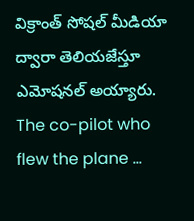విక్రాంత్ సోషల్ మీడియా ద్వారా తెలియజేస్తూ ఎమోషనల్ అయ్యారు. The co-pilot who flew the plane ...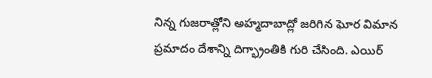నిన్న గుజరాత్లోని అహ్మదాబాద్లో జరిగిన ఘోర విమాన ప్రమాదం దేశాన్ని దిగ్భ్రాంతికి గురి చేసింది. ఎయిర్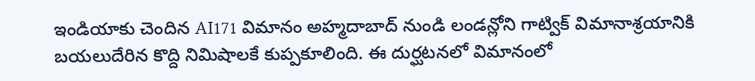ఇండియాకు చెందిన AI171 విమానం అహ్మదాబాద్ నుండి లండన్లోని గాట్విక్ విమానాశ్రయానికి బయలుదేరిన కొద్ది నిమిషాలకే కుప్పకూలింది. ఈ దుర్ఘటనలో విమానంలో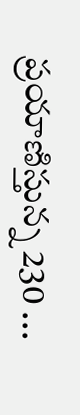ప్రయాణిస్తున్న 230 ...